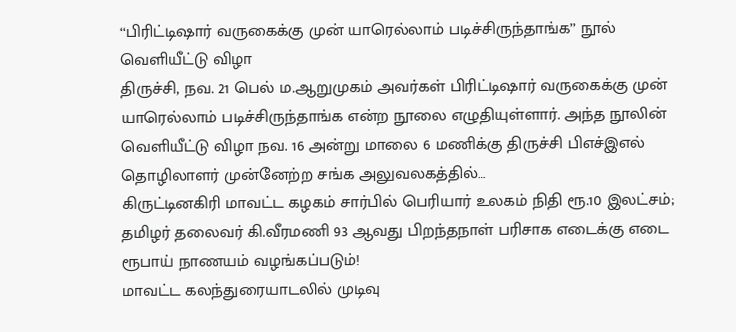‘‘பிரிட்டிஷார் வருகைக்கு முன் யாரெல்லாம் படிச்சிருந்தாங்க’’ நூல் வெளியீட்டு விழா
திருச்சி, நவ. 21 பெல் ம.ஆறுமுகம் அவர்கள் பிரிட்டிஷார் வருகைக்கு முன் யாரெல்லாம் படிச்சிருந்தாங்க என்ற நூலை எழுதியுள்ளார். அந்த நூலின் வெளியீட்டு விழா நவ. 16 அன்று மாலை 6 மணிக்கு திருச்சி பிஎச்இஎல் தொழிலாளர் முன்னேற்ற சங்க அலுவலகத்தில்…
கிருட்டினகிரி மாவட்ட கழகம் சார்பில் பெரியார் உலகம் நிதி ரூ.10 இலட்சம்; தமிழர் தலைவர் கி.வீரமணி 93 ஆவது பிறந்தநாள் பரிசாக எடைக்கு எடை ரூபாய் நாணயம் வழங்கப்படும்!
மாவட்ட கலந்துரையாடலில் முடிவு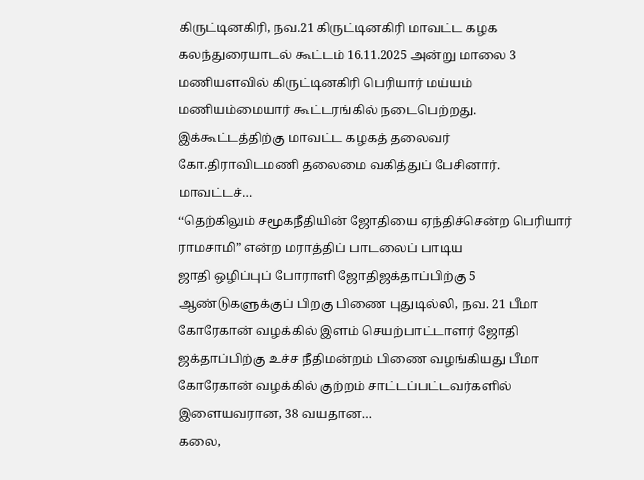கிருட்டினகிரி, நவ.21 கிருட்டினகிரி மாவட்ட கழக கலந்துரையாடல் கூட்டம் 16.11.2025 அன்று மாலை 3 மணியளவில் கிருட்டினகிரி பெரியார் மய்யம் மணியம்மையார் கூட்டரங்கில் நடைபெற்றது. இக்கூட்டத்திற்கு மாவட்ட கழகத் தலைவர் கோ.திராவிடமணி தலைமை வகித்துப் பேசினார். மாவட்டச்…
‘‘தெற்கிலும் சமூகநீதியின் ஜோதியை ஏந்திச்சென்ற பெரியார் ராமசாமி” என்ற மராத்திப் பாடலைப் பாடிய
ஜாதி ஒழிப்புப் போராளி ஜோதிஜக்தாப்பிற்கு 5 ஆண்டுகளுக்குப் பிறகு பிணை புதுடில்லி, நவ. 21 பீமா கோரேகான் வழக்கில் இளம் செயற்பாட்டாளர் ஜோதி ஜக்தாப்பிற்கு உச்ச நீதிமன்றம் பிணை வழங்கியது பீமா கோரேகான் வழக்கில் குற்றம் சாட்டப்பட்டவர்களில் இளையவரான, 38 வயதான…
கலை,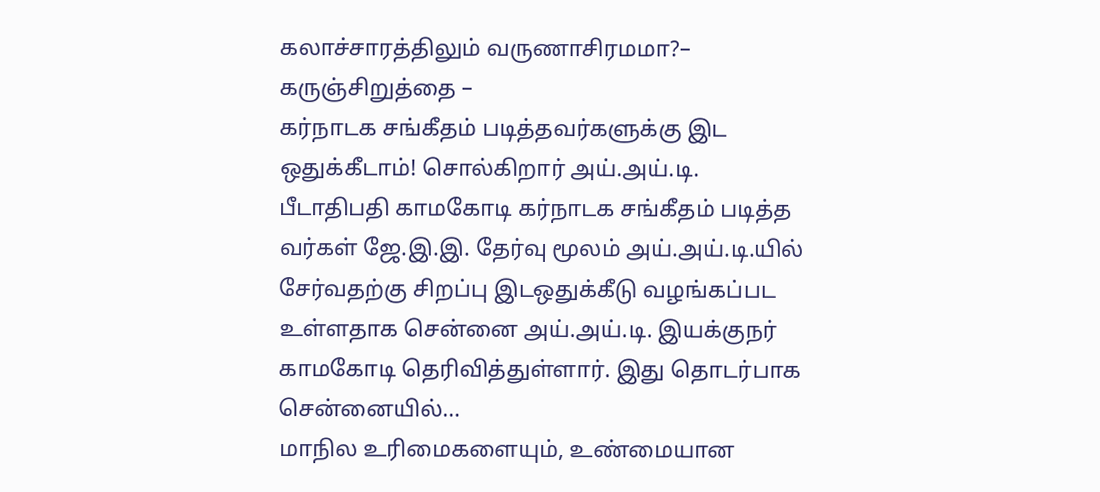கலாச்சாரத்திலும் வருணாசிரமமா?– கருஞ்சிறுத்தை –
கர்நாடக சங்கீதம் படித்தவர்களுக்கு இட ஒதுக்கீடாம்! சொல்கிறார் அய்.அய்.டி. பீடாதிபதி காமகோடி கர்நாடக சங்கீதம் படித்த வர்கள் ஜே.இ.இ. தேர்வு மூலம் அய்.அய்.டி.யில் சேர்வதற்கு சிறப்பு இடஒதுக்கீடு வழங்கப்பட உள்ளதாக சென்னை அய்.அய்.டி. இயக்குநர் காமகோடி தெரிவித்துள்ளார். இது தொடர்பாக சென்னையில்…
மாநில உரிமைகளையும், உண்மையான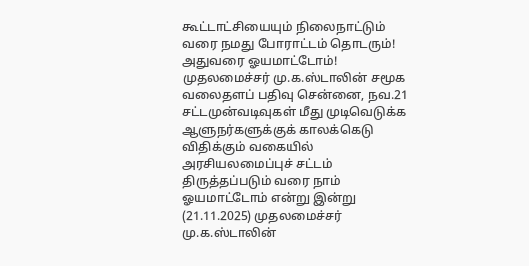கூட்டாட்சியையும் நிலைநாட்டும் வரை நமது போராட்டம் தொடரும்! அதுவரை ஓயமாட்டோம்!
முதலமைச்சர் மு.க.ஸ்டாலின் சமூக வலைதளப் பதிவு சென்னை, நவ.21 சட்டமுன்வடிவுகள் மீது முடிவெடுக்க ஆளுநர்களுக்குக் காலக்கெடு விதிக்கும் வகையில் அரசியலமைப்புச் சட்டம் திருத்தப்படும் வரை நாம் ஓயமாட்டோம் என்று இன்று (21.11.2025) முதலமைச்சர் மு.க.ஸ்டாலின்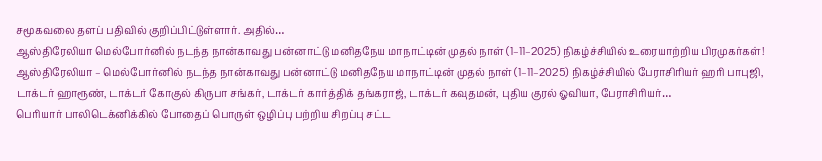சமூகவலை தளப் பதிவில் குறிப்பிட்டுள்ளார். அதில்…
ஆஸ்திரேலியா மெல்போர்னில் நடந்த நான்காவது பன்னாட்டு மனிதநேய மாநாட்டின் முதல் நாள் (1–11–2025) நிகழ்ச்சியில் உரையாற்றிய பிரமுகர்கள்!
ஆஸ்திரேலியா – மெல்போர்னில் நடந்த நான்காவது பன்னாட்டு மனிதநேய மாநாட்டின் முதல் நாள் (1–11–2025) நிகழ்ச்சியில் பேராசிரியர் ஹரி பாபுஜி, டாக்டர் ஹாரூண், டாக்டர் கோகுல் கிருபா சங்கர், டாக்டர் கார்த்திக் தங்கராஜ், டாக்டர் கவுதமன், புதிய குரல் ஓவியா, பேராசிரியர்…
பெரியார் பாலிடெக்னிக்கில் போதைப் பொருள் ஒழிப்பு பற்றிய சிறப்பு சட்ட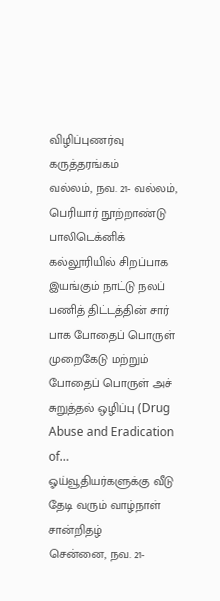விழிப்புணர்வு கருத்தரங்கம்
வல்லம், நவ. 21- வல்லம், பெரியார் நூற்றாண்டு பாலிடெக்னிக் கல்லூரியில் சிறப்பாக இயங்கும் நாட்டு நலப் பணித் திட்டத்தின் சார் பாக போதைப் பொருள் முறைகேடு மற்றும் போதைப் பொருள் அச் சுறுத்தல் ஒழிப்பு (Drug Abuse and Eradication of…
ஓய்வூதியர்களுக்கு வீடு தேடி வரும் வாழ்நாள் சான்றிதழ்
சென்னை, நவ. 21-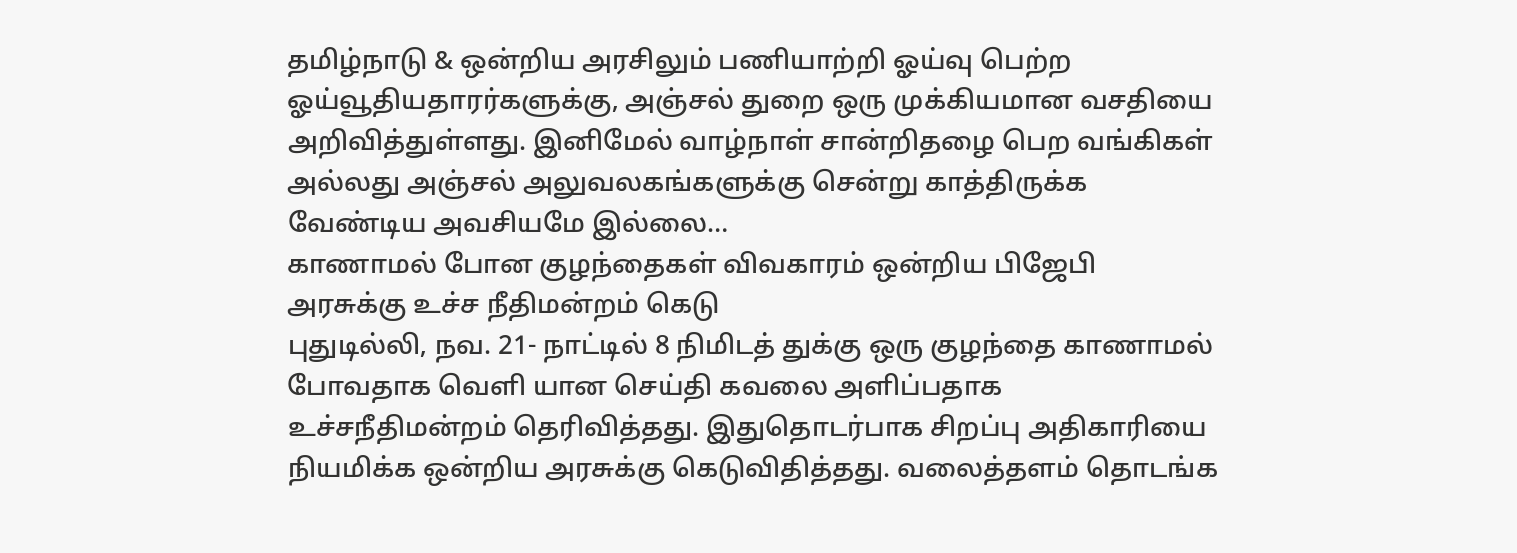தமிழ்நாடு & ஒன்றிய அரசிலும் பணியாற்றி ஓய்வு பெற்ற ஓய்வூதியதாரர்களுக்கு, அஞ்சல் துறை ஒரு முக்கியமான வசதியை அறிவித்துள்ளது. இனிமேல் வாழ்நாள் சான்றிதழை பெற வங்கிகள் அல்லது அஞ்சல் அலுவலகங்களுக்கு சென்று காத்திருக்க வேண்டிய அவசியமே இல்லை…
காணாமல் போன குழந்தைகள் விவகாரம் ஒன்றிய பிஜேபி அரசுக்கு உச்ச நீதிமன்றம் கெடு
புதுடில்லி, நவ. 21- நாட்டில் 8 நிமிடத் துக்கு ஒரு குழந்தை காணாமல் போவதாக வெளி யான செய்தி கவலை அளிப்பதாக உச்சநீதிமன்றம் தெரிவித்தது. இதுதொடர்பாக சிறப்பு அதிகாரியை நியமிக்க ஒன்றிய அரசுக்கு கெடுவிதித்தது. வலைத்தளம் தொடங்க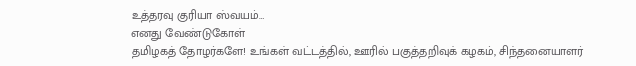உத்தரவு குரியா ஸ்வயம்…
எனது வேண்டுகோள்
தமிழகத் தோழர்களே! உங்கள் வட்டத்தில், ஊரில் பகுத்தறிவுக் கழகம், சிந்தனையாளர்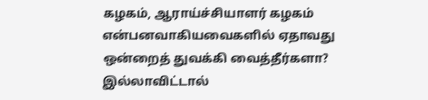கழகம், ஆராய்ச்சியாளர் கழகம் என்பனவாகியவைகளில் ஏதாவது ஒன்றைத் துவக்கி வைத்தீர்களா? இல்லாவிட்டால்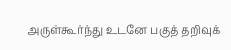அருள்கூர்ந்து உடனே பகுத் தறிவுக்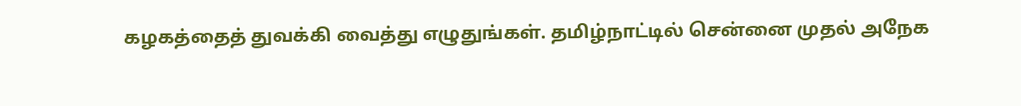கழகத்தைத் துவக்கி வைத்து எழுதுங்கள். தமிழ்நாட்டில் சென்னை முதல் அநேக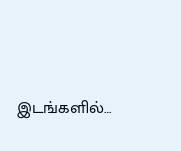இடங்களில்…